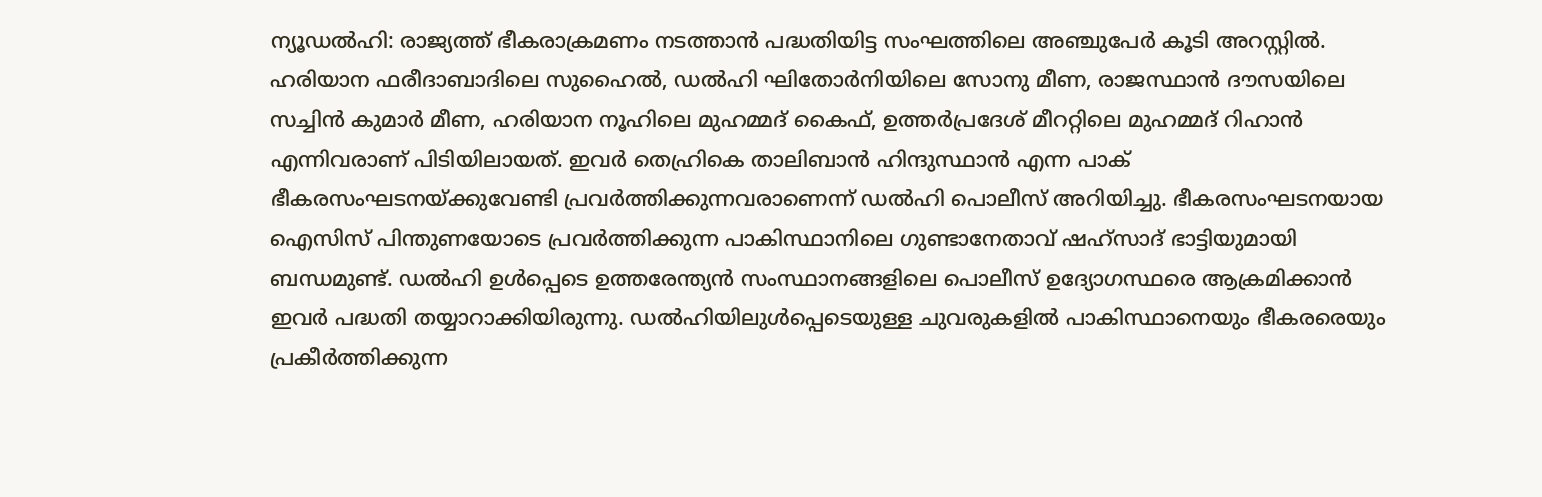ന്യൂഡൽഹി: രാജ്യത്ത് ഭീകരാക്രമണം നടത്താൻ പദ്ധതിയിട്ട സംഘത്തിലെ അഞ്ചുപേർ കൂടി അറസ്റ്റിൽ. ഹരിയാന ഫരീദാബാദിലെ സുഹൈൽ, ഡൽഹി ഘിതോർനിയിലെ സോനു മീണ, രാജസ്ഥാൻ ദൗസയിലെ സച്ചിൻ കുമാർ മീണ, ഹരിയാന നൂഹിലെ മുഹമ്മദ് കൈഫ്, ഉത്തർപ്രദേശ് മീററ്റിലെ മുഹമ്മദ് റിഹാൻ എന്നിവരാണ് പിടിയിലായത്. ഇവർ തെഹ്രികെ താലിബാൻ ഹിന്ദുസ്ഥാൻ എന്ന പാക് ഭീകരസംഘടനയ്ക്കുവേണ്ടി പ്രവർത്തിക്കുന്നവരാണെന്ന് ഡൽഹി പൊലീസ് അറിയിച്ചു. ഭീകരസംഘടനയായ ഐസിസ് പിന്തുണയോടെ പ്രവർത്തിക്കുന്ന പാകിസ്ഥാനിലെ ഗുണ്ടാനേതാവ് ഷഹ്സാദ് ഭാട്ടിയുമായി ബന്ധമുണ്ട്. ഡൽഹി ഉൾപ്പെടെ ഉത്തരേന്ത്യൻ സംസ്ഥാനങ്ങളിലെ പൊലീസ് ഉദ്യോഗസ്ഥരെ ആക്രമിക്കാൻ ഇവർ പദ്ധതി തയ്യാറാക്കിയിരുന്നു. ഡൽഹിയിലുൾപ്പെടെയുള്ള ചുവരുകളിൽ പാകിസ്ഥാനെയും ഭീകരരെയും പ്രകീർത്തിക്കുന്ന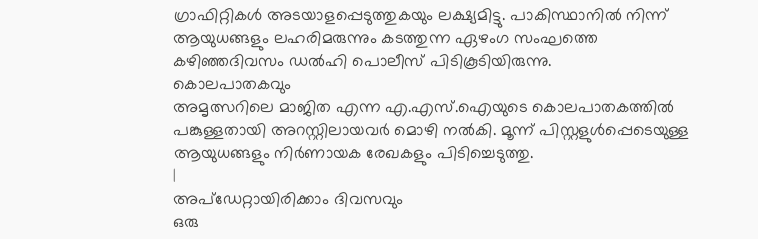ഗ്രാഫിറ്റികൾ അടയാളപ്പെടുത്തുകയും ലക്ഷ്യമിട്ടു. പാകിസ്ഥാനിൽ നിന്ന് ആയുധങ്ങളും ലഹരിമരുന്നും കടത്തുന്ന ഏഴംഗ സംഘത്തെ കഴിഞ്ഞദിവസം ഡൽഹി പൊലീസ് പിടികൂടിയിരുന്നു.
കൊലപാതകവും
അമൃത്സറിലെ മാജിത എന്ന എ.എസ്.ഐയുടെ കൊലപാതകത്തിൽ പങ്കുള്ളതായി അറസ്റ്റിലായവർ മൊഴി നൽകി. മൂന്ന് പിസ്റ്റളുൾപ്പെടെയുള്ള ആയുധങ്ങളും നിർണായക രേഖകളും പിടിച്ചെടുത്തു.
|
അപ്ഡേറ്റായിരിക്കാം ദിവസവും
ഒരു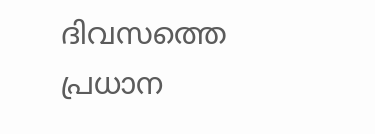ദിവസത്തെ പ്രധാന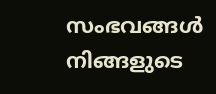സംഭവങ്ങൾ നിങ്ങളുടെ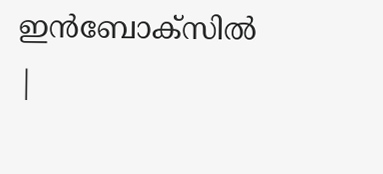ഇൻബോക്സിൽ |